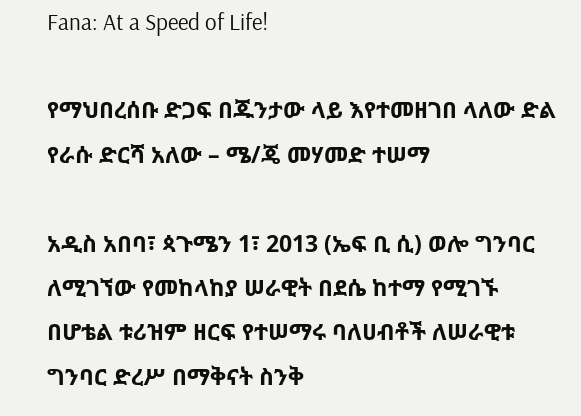Fana: At a Speed of Life!

የማህበረሰቡ ድጋፍ በጁንታው ላይ እየተመዘገበ ላለው ድል የራሱ ድርሻ አለው – ሜ/ጄ መሃመድ ተሠማ

አዲስ አበባ፣ ጳጉሜን 1፣ 2013 (ኤፍ ቢ ሲ) ወሎ ግንባር ለሚገኘው የመከላከያ ሠራዊት በደሴ ከተማ የሚገኙ በሆቴል ቱሪዝም ዘርፍ የተሠማሩ ባለሀብቶች ለሠራዊቱ ግንባር ድረሥ በማቅናት ስንቅ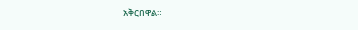አቅርበዋል።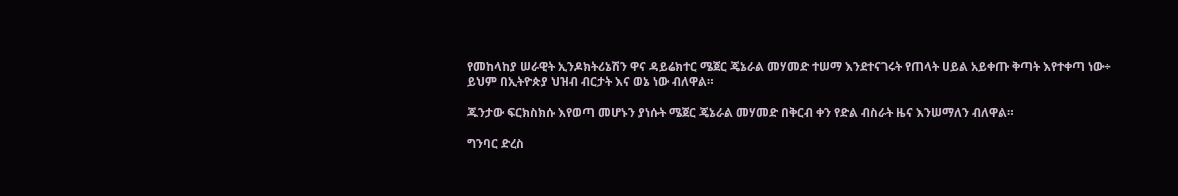የመከላከያ ሠራዊት ኢንዶክትሪኔሽን ዋና ዳይሬክተር ሜጀር ጄኔራል መሃመድ ተሠማ እንደተናገሩት የጠላት ሀይል አይቀጡ ቅጣት እየተቀጣ ነው÷ ይህም በኢትዮጵያ ህዝብ ብርታት እና ወኔ ነው ብለዋል።

ጁንታው ፍርክስክሱ እየወጣ መሆኑን ያነሱት ሜጀር ጄኔራል መሃመድ በቅርብ ቀን የድል ብስራት ዜና እንሠማለን ብለዋል።

ግንባር ድረስ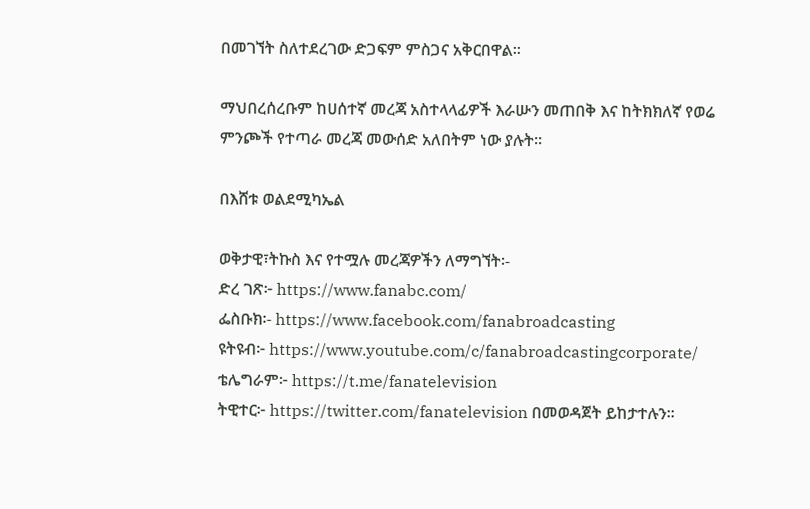በመገኘት ስለተደረገው ድጋፍም ምስጋና አቅርበዋል፡፡

ማህበረሰረቡም ከሀሰተኛ መረጃ አስተላላፊዎች እራሡን መጠበቅ እና ከትክክለኛ የወሬ ምንጮች የተጣራ መረጃ መውሰድ አለበትም ነው ያሉት፡፡

በእሸቱ ወልደሚካኤል

ወቅታዊ፣ትኩስ እና የተሟሉ መረጃዎችን ለማግኘት፡-
ድረ ገጽ፦ https://www.fanabc.com/
ፌስቡክ፡- https://www.facebook.com/fanabroadcasting
ዩትዩብ፦ https://www.youtube.com/c/fanabroadcastingcorporate/
ቴሌግራም፦ https://t.me/fanatelevision
ትዊተር፦ https://twitter.com/fanatelevision በመወዳጀት ይከታተሉን፡፡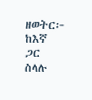ዘወትር፦ ከእኛ ጋር ስላሉ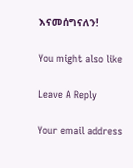እናመሰግናለን!

You might also like

Leave A Reply

Your email address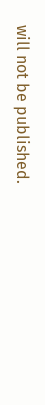will not be published.